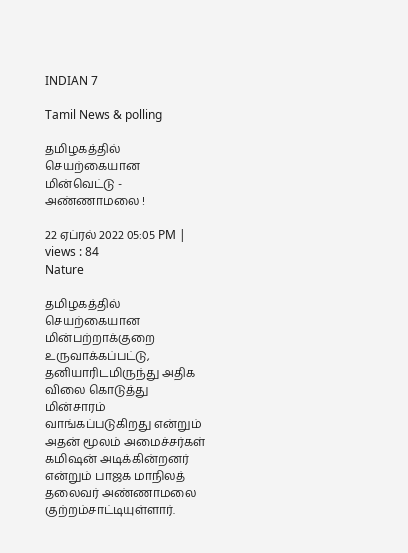INDIAN 7

Tamil News & polling

தமிழகத்தில் செயற்கையான மின்வெட்டு - அண்ணாமலை !

22 ஏப்ரல் 2022 05:05 PM | views : 84
Nature

தமிழகத்தில் செயற்கையான மின்பற்றாக்குறை உருவாக்கப்பட்டு, தனியாரிடமிருந்து அதிக விலை கொடுத்து மின்சாரம் வாங்கப்படுகிறது என்றும் அதன் மூலம் அமைச்சர்கள் கமிஷன் அடிக்கின்றனர் என்றும் பாஜக மாநிலத் தலைவர் அண்ணாமலை குற்றம்சாட்டியுள்ளார்.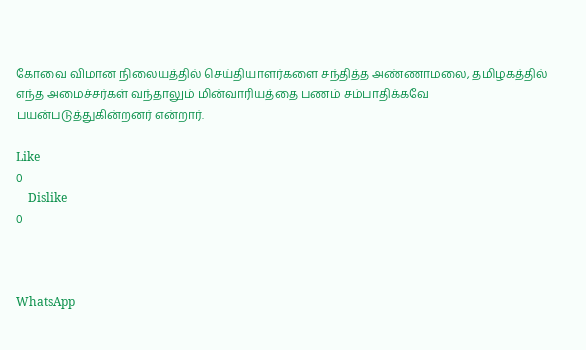கோவை விமான நிலையத்தில் செய்தியாளர்களை சந்தித்த அண்ணாமலை, தமிழகத்தில் எந்த அமைச்சர்கள் வந்தாலும் மின்வாரியத்தை பணம் சம்பாதிக்கவே பயன்படுத்துகின்றனர் என்றார்.

Like
0
    Dislike
0



WhatsApp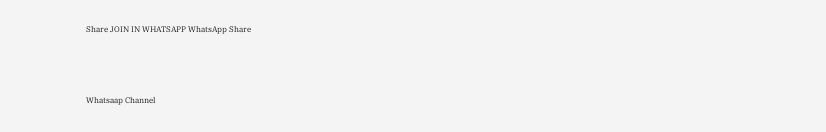Share JOIN IN WHATSAPP WhatsApp Share




Whatsaap Channel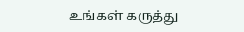உங்கள் கருத்து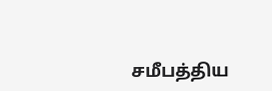சமீபத்திய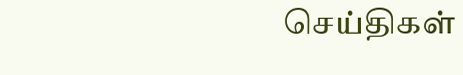செய்திகள்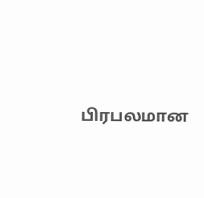பிரபலமான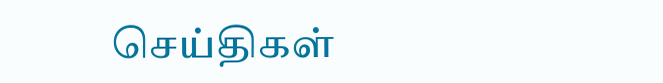செய்திகள்